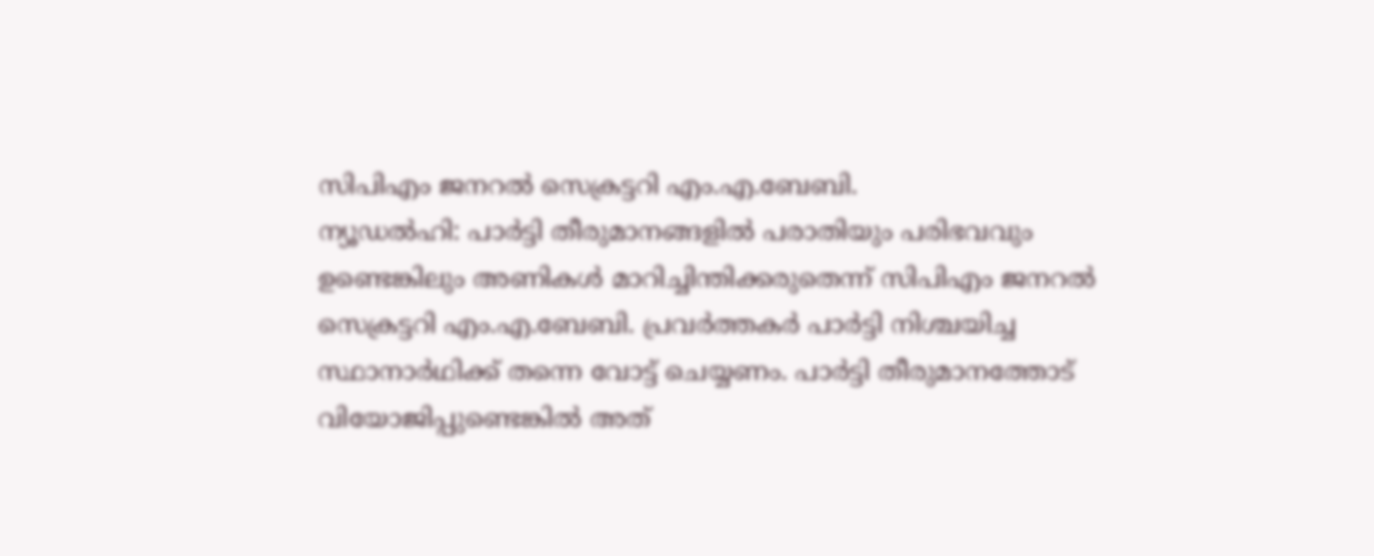സിപിഎം ജനറൽ സെക്രട്ടറി എം.എ.ബേബി.
ന്യൂഡൽഹി: പാർട്ടി തീരുമാനങ്ങളിൽ പരാതിയും പരിഭവവും ഉണ്ടെങ്കിലും അണികൾ മാറിച്ചിന്തിക്കരുതെന്ന് സിപിഎം ജനറൽ സെക്രട്ടറി എം.എ.ബേബി. പ്രവർത്തകർ പാർട്ടി നിശ്ചയിച്ച സ്ഥാനാർഥിക്ക് തന്നെ വോട്ട് ചെയ്യണം. പാർട്ടി തീരുമാനത്തോട് വിയോജിപ്പുണ്ടെങ്കിൽ അത്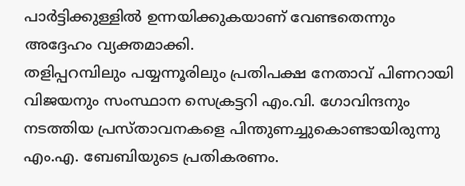പാർട്ടിക്കുള്ളിൽ ഉന്നയിക്കുകയാണ് വേണ്ടതെന്നും അദ്ദേഹം വ്യക്തമാക്കി.
തളിപ്പറമ്പിലും പയ്യന്നൂരിലും പ്രതിപക്ഷ നേതാവ് പിണറായി വിജയനും സംസ്ഥാന സെക്രട്ടറി എം.വി. ഗോവിന്ദനും നടത്തിയ പ്രസ്താവനകളെ പിന്തുണച്ചുകൊണ്ടായിരുന്നു എം.എ. ബേബിയുടെ പ്രതികരണം.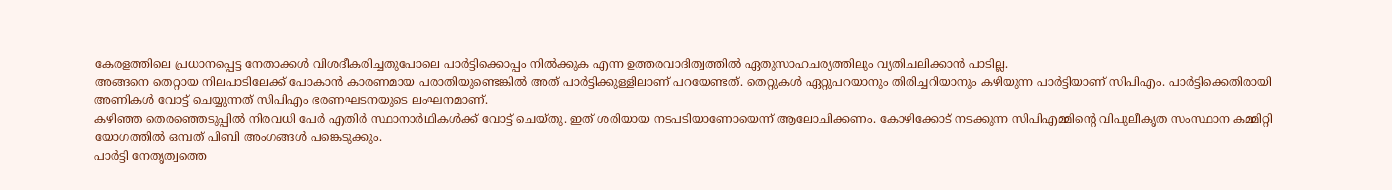കേരളത്തിലെ പ്രധാനപ്പെട്ട നേതാക്കൾ വിശദീകരിച്ചതുപോലെ പാർട്ടിക്കൊപ്പം നിൽക്കുക എന്ന ഉത്തരവാദിത്വത്തിൽ ഏതുസാഹചര്യത്തിലും വ്യതിചലിക്കാൻ പാടില്ല.
അങ്ങനെ തെറ്റായ നിലപാടിലേക്ക് പോകാൻ കാരണമായ പരാതിയുണ്ടെങ്കിൽ അത് പാർട്ടിക്കുള്ളിലാണ് പറയേണ്ടത്. തെറ്റുകൾ ഏറ്റുപറയാനും തിരിച്ചറിയാനും കഴിയുന്ന പാർട്ടിയാണ് സിപിഎം. പാർട്ടിക്കെതിരായി അണികൾ വോട്ട് ചെയ്യുന്നത് സിപിഎം ഭരണഘടനയുടെ ലംഘനമാണ്.
കഴിഞ്ഞ തെരഞ്ഞെടുപ്പിൽ നിരവധി പേർ എതിർ സ്ഥാനാർഥികൾക്ക് വോട്ട് ചെയ്തു. ഇത് ശരിയായ നടപടിയാണോയെന്ന് ആലോചിക്കണം. കോഴിക്കോട് നടക്കുന്ന സിപിഎമ്മിന്റെ വിപുലീകൃത സംസ്ഥാന കമ്മിറ്റി യോഗത്തിൽ ഒമ്പത് പിബി അംഗങ്ങൾ പങ്കെടുക്കും.
പാർട്ടി നേതൃത്വത്തെ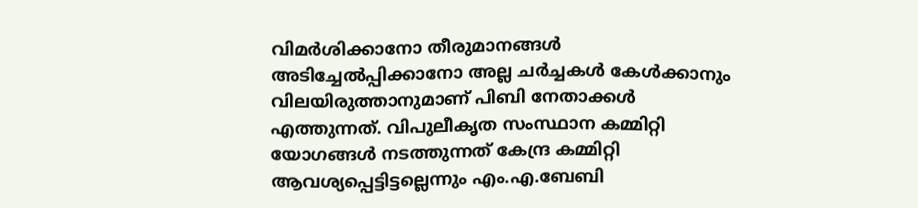വിമർശിക്കാനോ തീരുമാനങ്ങൾ അടിച്ചേൽപ്പിക്കാനോ അല്ല ചർച്ചകൾ കേൾക്കാനും വിലയിരുത്താനുമാണ് പിബി നേതാക്കൾ എത്തുന്നത്. വിപുലീകൃത സംസ്ഥാന കമ്മിറ്റി യോഗങ്ങൾ നടത്തുന്നത് കേന്ദ്ര കമ്മിറ്റി ആവശ്യപ്പെട്ടിട്ടല്ലെന്നും എം.എ.ബേബി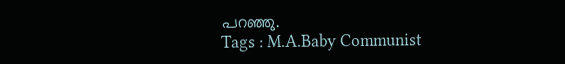പറഞ്ഞു.
Tags : M.A.Baby Communist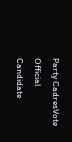Party CadresVote Official Candidate